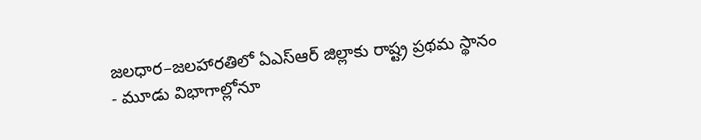జలధార–జలహారతిలో ఏఎస్ఆర్ జిల్లాకు రాష్ట్ర ప్రథమ స్థానం
- మూడు విభాగాల్లోనూ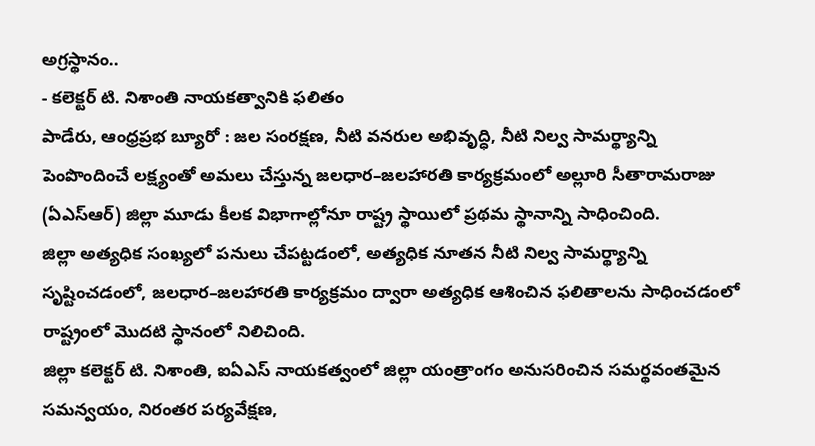అగ్రస్థానం..
- కలెక్టర్ టి. నిశాంతి నాయకత్వానికి ఫలితం
పాడేరు, ఆంధ్రప్రభ బ్యూరో : జల సంరక్షణ, నీటి వనరుల అభివృద్ధి, నీటి నిల్వ సామర్థ్యాన్ని పెంపొందించే లక్ష్యంతో అమలు చేస్తున్న జలధార–జలహారతి కార్యక్రమంలో అల్లూరి సీతారామరాజు (ఏఎస్ఆర్) జిల్లా మూడు కీలక విభాగాల్లోనూ రాష్ట్ర స్థాయిలో ప్రథమ స్థానాన్ని సాధించింది.
జిల్లా అత్యధిక సంఖ్యలో పనులు చేపట్టడంలో, అత్యధిక నూతన నీటి నిల్వ సామర్థ్యాన్ని సృష్టించడంలో, జలధార–జలహారతి కార్యక్రమం ద్వారా అత్యధిక ఆశించిన ఫలితాలను సాధించడంలో రాష్ట్రంలో మొదటి స్థానంలో నిలిచింది.
జిల్లా కలెక్టర్ టి. నిశాంతి, ఐఏఎస్ నాయకత్వంలో జిల్లా యంత్రాంగం అనుసరించిన సమర్థవంతమైన సమన్వయం, నిరంతర పర్యవేక్షణ,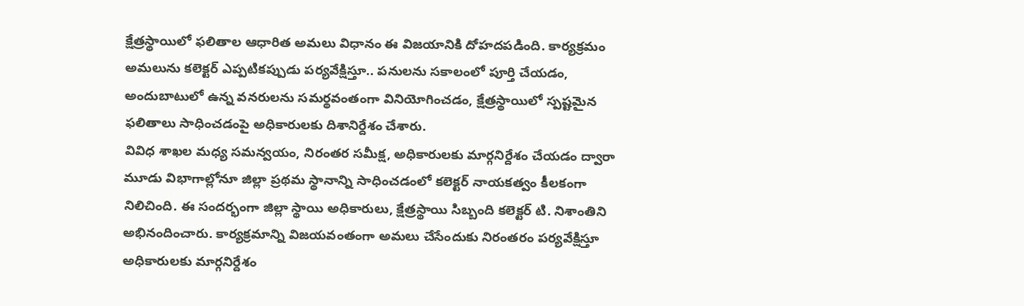క్షేత్రస్థాయిలో ఫలితాల ఆధారిత అమలు విధానం ఈ విజయానికి దోహదపడింది. కార్యక్రమం అమలును కలెక్టర్ ఎప్పటికప్పుడు పర్యవేక్షిస్తూ.. పనులను సకాలంలో పూర్తి చేయడం, అందుబాటులో ఉన్న వనరులను సమర్థవంతంగా వినియోగించడం, క్షేత్రస్థాయిలో స్పష్టమైన ఫలితాలు సాధించడంపై అధికారులకు దిశానిర్దేశం చేశారు.
వివిధ శాఖల మధ్య సమన్వయం, నిరంతర సమీక్ష, అధికారులకు మార్గనిర్దేశం చేయడం ద్వారా మూడు విభాగాల్లోనూ జిల్లా ప్రథమ స్థానాన్ని సాధించడంలో కలెక్టర్ నాయకత్వం కీలకంగా నిలిచింది. ఈ సందర్భంగా జిల్లా స్థాయి అధికారులు, క్షేత్రస్థాయి సిబ్బంది కలెక్టర్ టి. నిశాంతిని అభినందించారు. కార్యక్రమాన్ని విజయవంతంగా అమలు చేసేందుకు నిరంతరం పర్యవేక్షిస్తూ అధికారులకు మార్గనిర్దేశం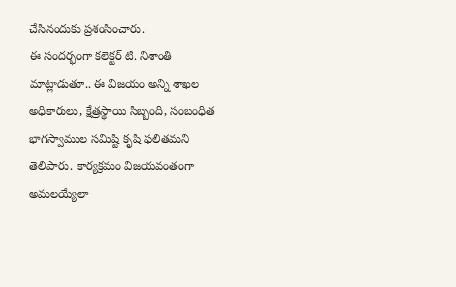చేసినందుకు ప్రశంసించారు.
ఈ సందర్భంగా కలెక్టర్ టి. నిశాంతి మాట్లాడుతూ.. ఈ విజయం అన్ని శాఖల అధికారులు, క్షేత్రస్థాయి సిబ్బంది, సంబంధిత భాగస్వాముల సమిష్టి కృషి ఫలితమని తెలిపారు. కార్యక్రమం విజయవంతంగా అమలయ్యేలా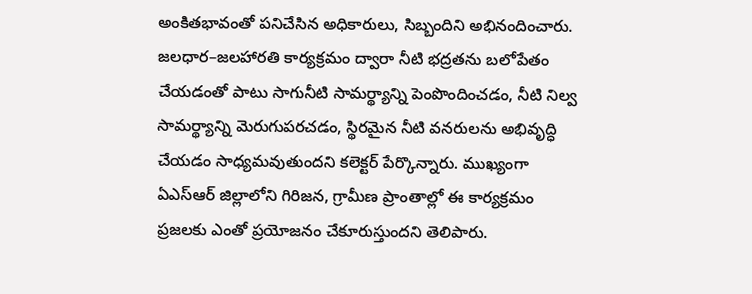అంకితభావంతో పనిచేసిన అధికారులు, సిబ్బందిని అభినందించారు.
జలధార–జలహారతి కార్యక్రమం ద్వారా నీటి భద్రతను బలోపేతం చేయడంతో పాటు సాగునీటి సామర్థ్యాన్ని పెంపొందించడం, నీటి నిల్వ సామర్థ్యాన్ని మెరుగుపరచడం, స్థిరమైన నీటి వనరులను అభివృద్ధి చేయడం సాధ్యమవుతుందని కలెక్టర్ పేర్కొన్నారు. ముఖ్యంగా ఏఎస్ఆర్ జిల్లాలోని గిరిజన, గ్రామీణ ప్రాంతాల్లో ఈ కార్యక్రమం ప్రజలకు ఎంతో ప్రయోజనం చేకూరుస్తుందని తెలిపారు.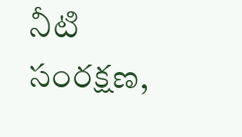నీటి సంరక్షణ,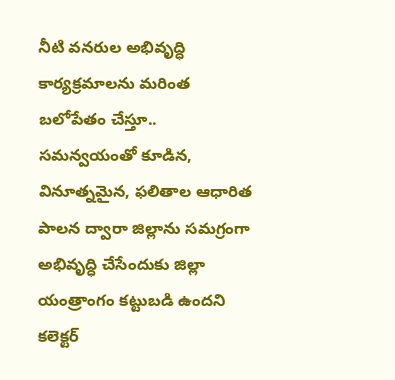నీటి వనరుల అభివృద్ధి కార్యక్రమాలను మరింత బలోపేతం చేస్తూ.. సమన్వయంతో కూడిన, వినూత్నమైన, ఫలితాల ఆధారిత పాలన ద్వారా జిల్లాను సమగ్రంగా అభివృద్ధి చేసేందుకు జిల్లా యంత్రాంగం కట్టుబడి ఉందని కలెక్టర్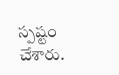స్పష్టం చేశారు.